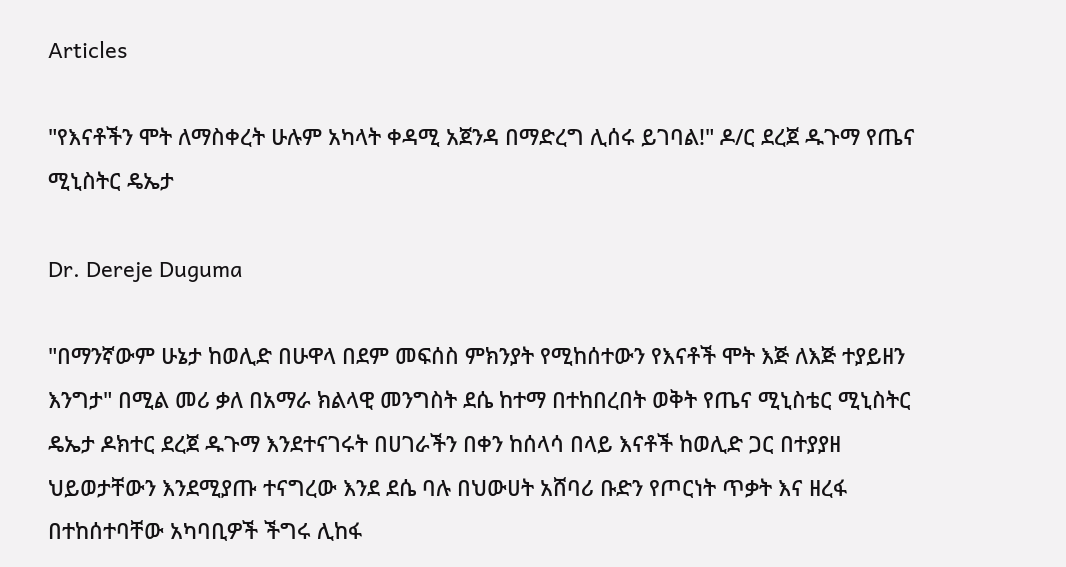Articles

"የእናቶችን ሞት ለማስቀረት ሁሉም አካላት ቀዳሚ አጀንዳ በማድረግ ሊሰሩ ይገባል!" ዶ/ር ደረጀ ዱጉማ የጤና ሚኒስትር ዴኤታ

Dr. Dereje Duguma

"በማንኛውም ሁኔታ ከወሊድ በሁዋላ በደም መፍሰስ ምክንያት የሚከሰተውን የእናቶች ሞት እጅ ለእጅ ተያይዘን እንግታ" በሚል መሪ ቃለ በአማራ ክልላዊ መንግስት ደሴ ከተማ በተከበረበት ወቅት የጤና ሚኒስቴር ሚኒስትር ዴኤታ ዶክተር ደረጀ ዱጉማ እንደተናገሩት በሀገራችን በቀን ከሰላሳ በላይ እናቶች ከወሊድ ጋር በተያያዘ ህይወታቸውን እንደሚያጡ ተናግረው እንደ ደሴ ባሉ በህውሀት አሸባሪ ቡድን የጦርነት ጥቃት እና ዘረፋ በተከሰተባቸው አካባቢዎች ችግሩ ሊከፋ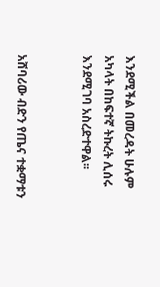እንደሚችል በመረዳት ሁሉም አካላት በከፍተኛ ትኩረት ሊሰሩ እንደሚገባ አስረድተዋል፡፡


አሸባሪው ብድን የጤና ተቋማቱን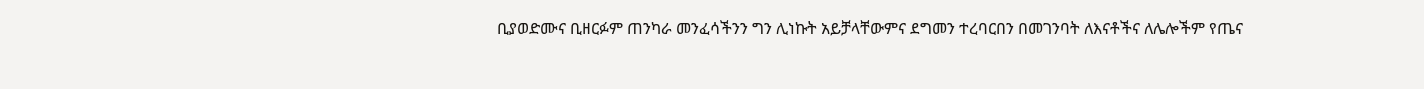ቢያወድሙና ቢዘርፉም ጠንካራ መንፈሳችንን ግን ሊነኩት አይቻላቸውምና ደግመን ተረባርበን በመገንባት ለእናቶችና ለሌሎችም የጤና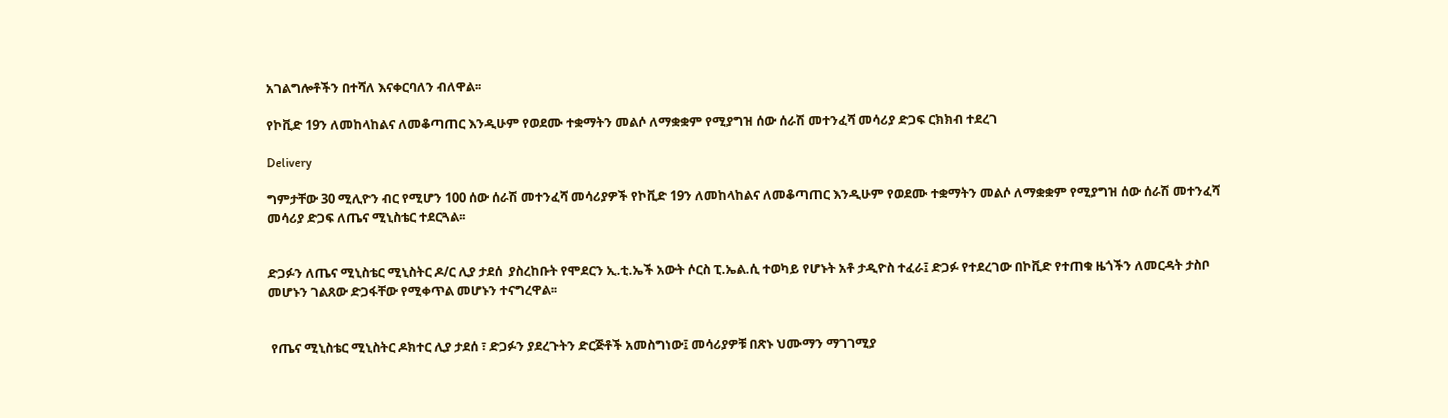አገልግሎቶችን በተሻለ እናቀርባለን ብለዋል፡፡

የኮቪድ 19ን ለመከላከልና ለመቆጣጠር እንዲሁም የወደሙ ተቋማትን መልሶ ለማቋቋም የሚያግዝ ሰው ሰራሽ መተንፈሻ መሳሪያ ድጋፍ ርክክብ ተደረገ

Delivery

ግምታቸው 30 ሚሊዮን ብር የሚሆን 100 ሰው ሰራሽ መተንፈሻ መሳሪያዎች የኮቪድ 19ን ለመከላከልና ለመቆጣጠር እንዲሁም የወደሙ ተቋማትን መልሶ ለማቋቋም የሚያግዝ ሰው ሰራሽ መተንፈሻ መሳሪያ ድጋፍ ለጤና ሚኒስቴር ተደርጓል፡፡


ድጋፉን ለጤና ሚኒስቴር ሚኒስትር ዶ/ር ሊያ ታደሰ  ያስረከቡት የሞደርን ኢ.ቲ.ኤች አውት ሶርስ ፒ.ኤል.ሲ ተወካይ የሆኑት አቶ ታዲዮስ ተፈራ፤ ድጋፉ የተደረገው በኮቪድ የተጠቁ ዜጎችን ለመርዳት ታስቦ መሆኑን ገልጸው ድጋፋቸው የሚቀጥል መሆኑን ተናግረዋል፡፡


 የጤና ሚኒስቴር ሚኒስትር ዶክተር ሊያ ታደሰ ፣ ድጋፉን ያደረጉትን ድርጅቶች አመስግነው፤ መሳሪያዎቹ በጽኑ ህሙማን ማገገሚያ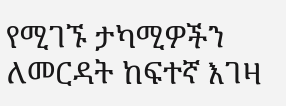የሚገኙ ታካሚዎችን ለመርዳት ከፍተኛ እገዛ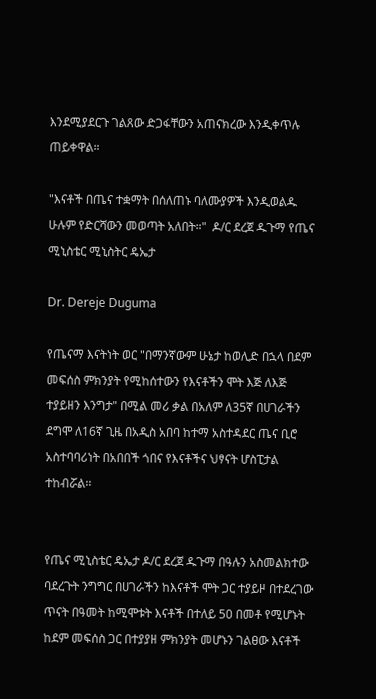እንደሚያደርጉ ገልጸው ድጋፋቸውን አጠናክረው እንዲቀጥሉ ጠይቀዋል።

"እናቶች በጤና ተቋማት በሰለጠኑ ባለሙያዎች እንዲወልዱ ሁሉም የድርሻውን መወጣት አለበት።"  ዶ/ር ደረጀ ዱጉማ የጤና ሚኒስቴር ሚኒስትር ዴኤታ

Dr. Dereje Duguma

የጤናማ እናትነት ወር "በማንኛውም ሁኔታ ከወሊድ በኋላ በደም መፍሰስ ምክንያት የሚከሰተውን የእናቶችን ሞት እጅ ለእጅ ተያይዘን እንግታ" በሚል መሪ ቃል በአለም ለ35ኛ በሀገራችን ደግሞ ለ16ኛ ጊዜ በአዲስ አበባ ከተማ አስተዳደር ጤና ቢሮ አስተባባሪነት በአበበች ጎበና የእናቶችና ህፃናት ሆስፒታል ተከብሯል፡፡


የጤና ሚኒስቴር ዴኤታ ዶ/ር ደረጀ ዱጉማ በዓሉን አስመልክተው ባደረጉት ንግግር በሀገራችን ከእናቶች ሞት ጋር ተያይዞ በተደረገው ጥናት በዓመት ከሚሞቱት እናቶች በተለይ 50 በመቶ የሚሆኑት ከደም መፍሰስ ጋር በተያያዘ ምክንያት መሆኑን ገልፀው እናቶች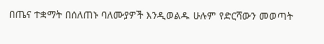በጤና ተቋማት በሰለጠኑ ባለሙያዎች እንዲወልዱ ሁሉም የድርሻውን መወጣት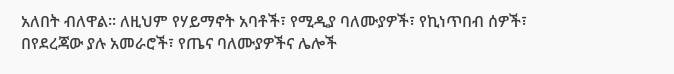አለበት ብለዋል፡፡ ለዚህም የሃይማኖት አባቶች፣ የሚዲያ ባለሙያዎች፣ የኪነጥበብ ሰዎች፣ በየደረጃው ያሉ አመራሮች፣ የጤና ባለሙያዎችና ሌሎች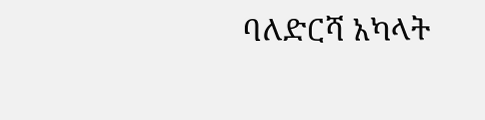ባለድርሻ አካላት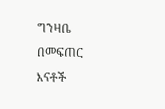ግንዛቤ በመፍጠር እናቶች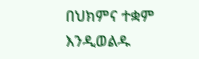በህክምና ተቋም እንዲወልዱ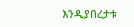እንዲያበረታቱ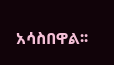አሳስበዋል፡፡